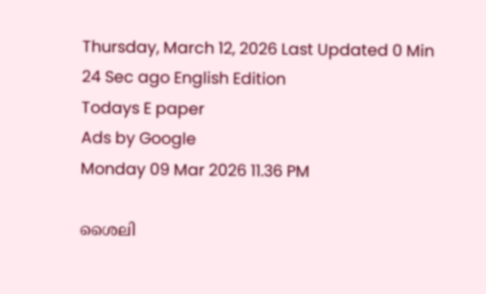Thursday, March 12, 2026 Last Updated 0 Min 24 Sec ago English Edition
Todays E paper
Ads by Google
Monday 09 Mar 2026 11.36 PM

ശൈലി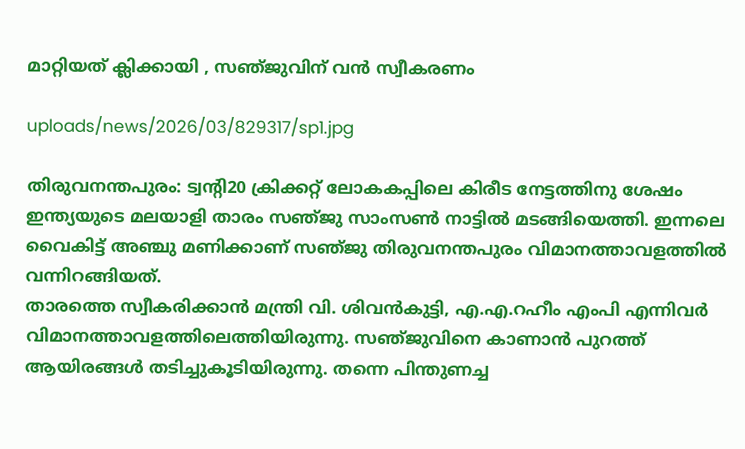മാറ്റിയത്‌ ക്ലിക്കായി , സഞ്‌ജുവിന്‌ വന്‍ സ്വീകരണം

uploads/news/2026/03/829317/sp1.jpg

തിരുവനന്തപുരം: ട്വന്റി20 ക്രിക്കറ്റ്‌ ലോകകപ്പിലെ കിരീട നേട്ടത്തിനു ശേഷം ഇന്ത്യയുടെ മലയാളി താരം സഞ്‌ജു സാംസണ്‍ നാട്ടില്‍ മടങ്ങിയെത്തി. ഇന്നലെ വൈകിട്ട്‌ അഞ്ചു മണിക്കാണ്‌ സഞ്‌ജു തിരുവനന്തപുരം വിമാനത്താവളത്തില്‍ വന്നിറങ്ങിയത്‌.
താരത്തെ സ്വീകരിക്കാന്‍ മന്ത്രി വി. ശിവന്‍കുട്ടി, എ.എ.റഹീം എംപി എന്നിവര്‍ വിമാനത്താവളത്തിലെത്തിയിരുന്നു. സഞ്‌ജുവിനെ കാണാന്‍ പുറത്ത്‌ ആയിരങ്ങള്‍ തടിച്ചുകൂടിയിരുന്നു. തന്നെ പിന്തുണച്ച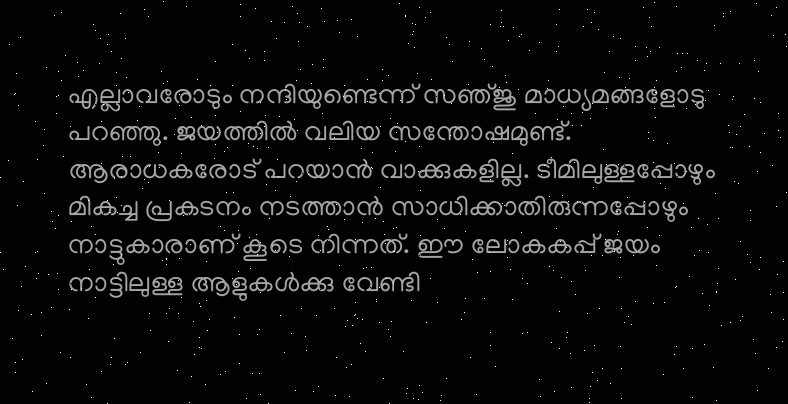എല്ലാവരോടും നന്ദിയുണ്ടെന്ന്‌ സഞ്‌ജു മാധ്യമങ്ങളോടു പറഞ്ഞു. ജയത്തില്‍ വലിയ സന്തോഷമുണ്ട്‌. ആരാധകരോട്‌ പറയാന്‍ വാക്കുകളില്ല. ടീമിലുള്ളപ്പോഴും മികച്ച പ്രകടനം നടത്താന്‍ സാധിക്കാതിരുന്നപ്പോഴും നാട്ടുകാരാണ്‌ കൂടെ നിന്നത്‌. ഈ ലോകകപ്പ്‌ ജയം നാട്ടിലുള്ള ആളുകള്‍ക്കു വേണ്ടി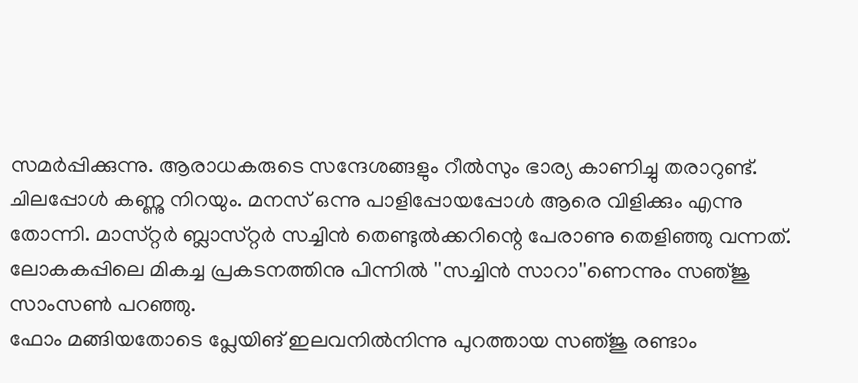സമര്‍പ്പിക്കുന്നു. ആരാധകരുടെ സന്ദേശങ്ങളും റീല്‍സും ഭാര്യ കാണിച്ചു തരാറുണ്ട്‌. ചിലപ്പോള്‍ കണ്ണു നിറയും. മനസ്‌ ഒന്നു പാളിപ്പോയപ്പോള്‍ ആരെ വിളിക്കും എന്നു തോന്നി. മാസ്‌റ്റര്‍ ബ്ലാസ്‌റ്റര്‍ സച്ചിന്‍ തെണ്ടുല്‍ക്കറിന്റെ പേരാണു തെളിഞ്ഞു വന്നത്‌. ലോകകപ്പിലെ മികച്ച പ്രകടനത്തിനു പിന്നില്‍ ''സച്ചിന്‍ സാറാ''ണെന്നും സഞ്‌ജു സാംസണ്‍ പറഞ്ഞു.
ഫോം മങ്ങിയതോടെ പ്ലേയിങ്‌ ഇലവനില്‍നിന്നു പുറത്തായ സഞ്‌ജു രണ്ടാം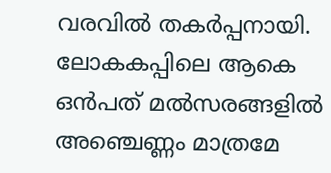വരവില്‍ തകര്‍പ്പനായി. ലോകകപ്പിലെ ആകെ ഒന്‍പത്‌ മല്‍സരങ്ങളില്‍ അഞ്ചെണ്ണം മാത്രമേ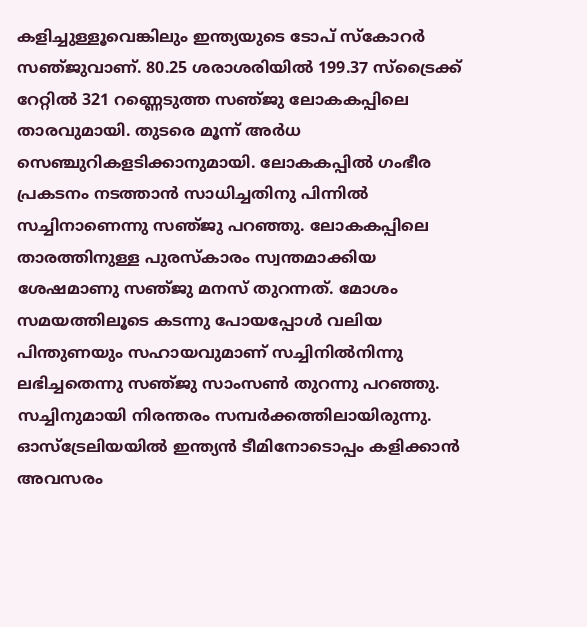കളിച്ചുള്ളൂവെങ്കിലും ഇന്ത്യയുടെ ടോപ്‌ സ്‌കോറര്‍ സഞ്‌ജുവാണ്‌. 80.25 ശരാശരിയില്‍ 199.37 സ്‌ട്രൈക്ക്‌ റേറ്റില്‍ 321 റണ്ണെടുത്ത സഞ്‌ജു ലോകകപ്പിലെ താരവുമായി. തുടരെ മൂന്ന്‌ അര്‍ധ സെഞ്ചുറികളടിക്കാനുമായി. ലോകകപ്പില്‍ ഗംഭീര പ്രകടനം നടത്താന്‍ സാധിച്ചതിനു പിന്നില്‍ സച്ചിനാണെന്നു സഞ്‌ജു പറഞ്ഞു. ലോകകപ്പിലെ താരത്തിനുള്ള പുരസ്‌കാരം സ്വന്തമാക്കിയ ശേഷമാണു സഞ്‌ജു മനസ്‌ തുറന്നത്‌. മോശം സമയത്തിലൂടെ കടന്നു പോയപ്പോള്‍ വലിയ പിന്തുണയും സഹായവുമാണ്‌ സച്ചിനില്‍നിന്നു ലഭിച്ചതെന്നു സഞ്‌ജു സാംസണ്‍ തുറന്നു പറഞ്ഞു. സച്ചിനുമായി നിരന്തരം സമ്പര്‍ക്കത്തിലായിരുന്നു. ഓസ്‌ട്രേലിയയില്‍ ഇന്ത്യന്‍ ടീമിനോടൊപ്പം കളിക്കാന്‍ അവസരം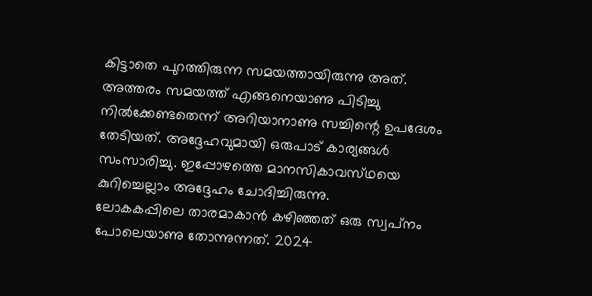കിട്ടാതെ പുറത്തിരുന്ന സമയത്തായിരുന്നു അത്‌. അത്തരം സമയത്ത്‌ എങ്ങനെയാണു പിടിച്ചു നില്‍ക്കേണ്ടതെന്ന്‌ അറിയാനാണു സച്ചിന്റെ ഉപദേശം തേടിയത്‌. അദ്ദേഹവുമായി ഒരുപാട്‌ കാര്യങ്ങള്‍ സംസാരിച്ചു. ഇപ്പോഴത്തെ മാനസികാവസ്‌ഥയെ കുറിച്ചെല്ലാം അദ്ദേഹം ചോദിച്ചിരുന്നു.
ലോകകപ്പിലെ താരമാകാന്‍ കഴിഞ്ഞത്‌ ഒരു സ്വപ്‌നം പോലെയാണു തോന്നുന്നത്‌. 2024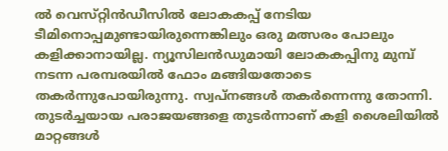ല്‍ വെസ്‌റ്റിന്‍ഡീസില്‍ ലോകകപ്പ്‌ നേടിയ ടീമിനൊപ്പമുണ്ടായിരുന്നെങ്കിലും ഒരു മത്സരം പോലും കളിക്കാനായില്ല. ന്യൂസിലന്‍ഡുമായി ലോകകപ്പിനു മുമ്പ്‌ നടന്ന പരമ്പരയില്‍ ഫോം മങ്ങിയതോടെ തകര്‍ന്നുപോയിരുന്നു. സ്വപ്‌നങ്ങള്‍ തകര്‍ന്നെന്നു തോന്നി.
തുടര്‍ച്ചയായ പരാജയങ്ങളെ തുടര്‍ന്നാണ്‌ കളി ശൈലിയില്‍ മാറ്റങ്ങള്‍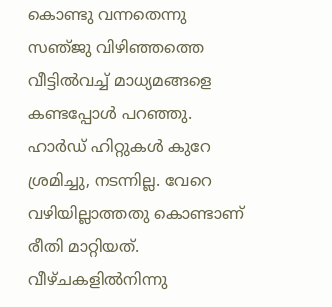കൊണ്ടു വന്നതെന്നു സഞ്‌ജു വിഴിഞ്ഞത്തെ വീട്ടില്‍വച്ച്‌ മാധ്യമങ്ങളെ കണ്ടപ്പോള്‍ പറഞ്ഞു. ഹാര്‍ഡ്‌ ഹിറ്റുകള്‍ കുറേ ശ്രമിച്ചു, നടന്നില്ല. വേറെ വഴിയില്ലാത്തതു കൊണ്ടാണ്‌ രീതി മാറ്റിയത്‌. വീഴ്‌ചകളില്‍നിന്നു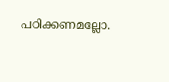പഠിക്കണമല്ലോ.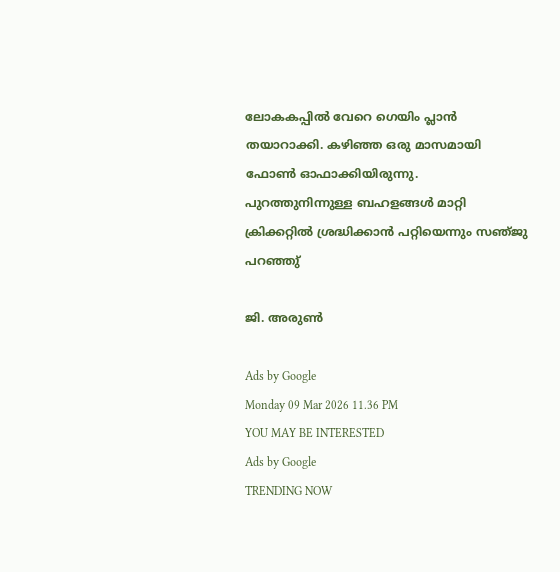ലോകകപ്പില്‍ വേറെ ഗെയിം പ്ലാന്‍ തയാറാക്കി. കഴിഞ്ഞ ഒരു മാസമായി ഫോണ്‍ ഓഫാക്കിയിരുന്നു. പുറത്തുനിന്നുള്ള ബഹളങ്ങള്‍ മാറ്റി ക്രിക്കറ്റില്‍ ശ്രദ്ധിക്കാന്‍ പറ്റിയെന്നും സഞ്‌ജു പറഞ്ഞു്‌

ജി. അരുണ്‍

Ads by Google
Monday 09 Mar 2026 11.36 PM
YOU MAY BE INTERESTED
Ads by Google
TRENDING NOW